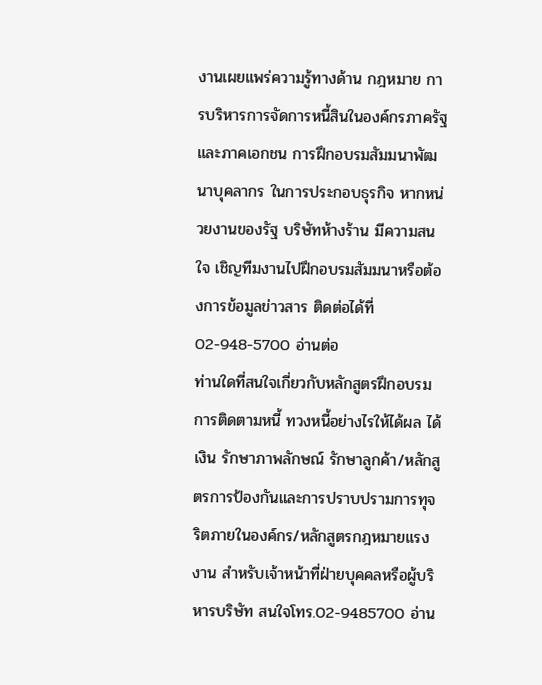งานเผยแพร่ความรู้ทางด้าน กฎหมาย การบริหารการจัดการหนี้สินในองค์กรภาครัฐและภาคเอกชน การฝึกอบรมสัมมนาพัฒนาบุคลากร ในการประกอบธุรกิจ หากหน่วยงานของรัฐ บริษัทห้างร้าน มีความสนใจ เชิญทีมงานไปฝึกอบรมสัมมนาหรือต้องการข้อมูลข่าวสาร ติดต่อได้ที่ 02-948-5700 อ่านต่อ
ท่านใดที่สนใจเกี่ยวกับหลักสูตรฝึกอบรมการติดตามหนี้ ทวงหนี้อย่างไรให้ได้ผล ได้เงิน รักษาภาพลักษณ์ รักษาลูกค้า/หลักสูตรการป้องกันและการปราบปรามการทุจริตภายในองค์กร/หลักสูตรกฎหมายแรงงาน สำหรับเจ้าหน้าที่ฝ่ายบุคคลหรือผู้บริหารบริษัท สนใจโทร.02-9485700 อ่าน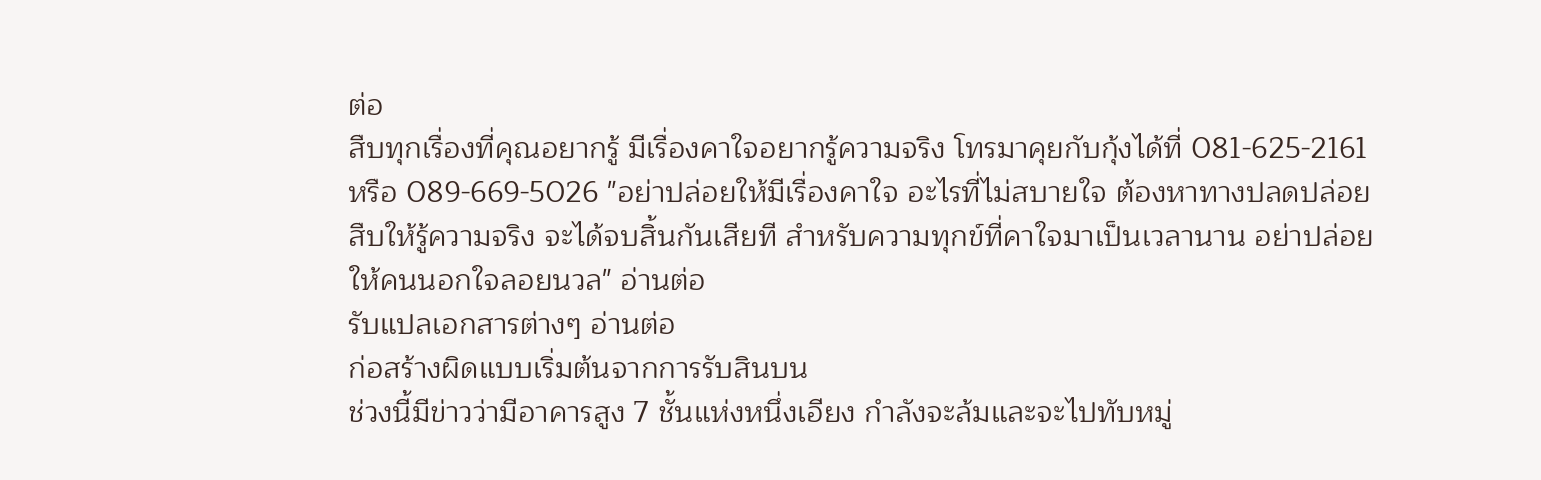ต่อ
สืบทุกเรื่องที่คุณอยากรู้ มีเรื่องคาใจอยากรู้ความจริง โทรมาคุยกับกุ้งได้ที่ 081-625-2161หรือ 089-669-5026 "อย่าปล่อยให้มีเรื่องคาใจ อะไรที่ไม่สบายใจ ต้องหาทางปลดปล่อย สืบให้รู้ความจริง จะได้จบสิ้นกันเสียที สำหรับความทุกข์ที่คาใจมาเป็นเวลานาน อย่าปล่อยให้คนนอกใจลอยนวล" อ่านต่อ
รับแปลเอกสารต่างๆ อ่านต่อ
ก่อสร้างผิดแบบเริ่มต้นจากการรับสินบน
ช่วงนี้มีข่าวว่ามีอาคารสูง 7 ชั้นแห่งหนึ่งเอียง กำลังจะล้มและจะไปทับหมู่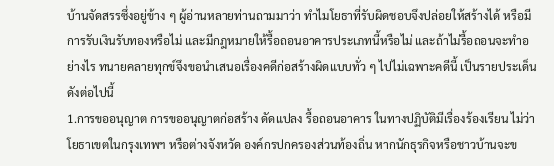บ้านจัดสรรซึ่งอยู่ข้าง ๆ ผู้อ่านหลายท่านถามมาว่า ทำไมโยธาที่รับผิดชอบจึงปล่อยให้สร้างได้ หรือมีการรับเงินรับทองหรือไม่ และมีกฎหมายให้รื้อถอนอาคารประเภทนี้หรือไม่ และถ้าไม่รื้อถอนจะทำอย่างไร ทนายคลายทุกข์จึงขอนำเสนอเรื่องคดีก่อสร้างผิดแบบทั่ว ๆ ไปไม่เฉพาะคดีนี้ เป็นรายประเด็นดังต่อไปนี้
1.การขออนุญาต การขออนุญาตก่อสร้าง ดัดแปลง รื้อถอนอาคาร ในทางปฏิบัติมีเรื่องร้องเรียน ไม่ว่าโยธาเขตในกรุงเทพฯ หรือต่างจังหวัด องค์กรปกครองส่วนท้องถิ่น หากนักธุรกิจหรือชาวบ้านจะข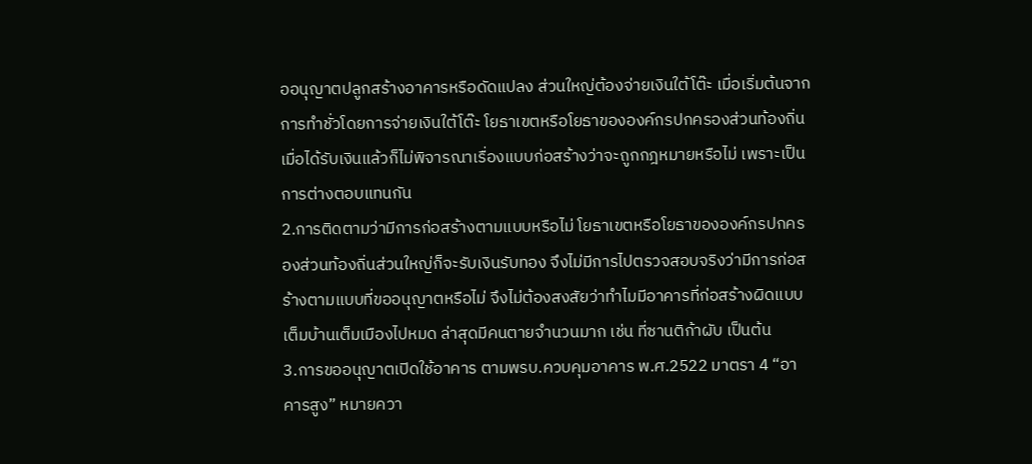ออนุญาตปลูกสร้างอาคารหรือดัดแปลง ส่วนใหญ่ต้องจ่ายเงินใต้โต๊ะ เมื่อเริ่มต้นจากการทำชั่วโดยการจ่ายเงินใต้โต๊ะ โยธาเขตหรือโยธาขององค์กรปกครองส่วนท้องถิ่น เมื่อได้รับเงินแล้วก็ไม่พิจารณาเรื่องแบบก่อสร้างว่าจะถูกกฎหมายหรือไม่ เพราะเป็นการต่างตอบแทนกัน
2.การติดตามว่ามีการก่อสร้างตามแบบหรือไม่ โยธาเขตหรือโยธาขององค์กรปกครองส่วนท้องถิ่นส่วนใหญ่ก็จะรับเงินรับทอง จึงไม่มีการไปตรวจสอบจริงว่ามีการก่อสร้างตามแบบที่ขออนุญาตหรือไม่ จึงไม่ต้องสงสัยว่าทำไมมีอาคารที่ก่อสร้างผิดแบบเต็มบ้านเต็มเมืองไปหมด ล่าสุดมีคนตายจำนวนมาก เช่น ที่ซานติก้าผับ เป็นต้น
3.การขออนุญาตเปิดใช้อาคาร ตามพรบ.ควบคุมอาคาร พ.ศ.2522 มาตรา 4 “อาคารสูง” หมายควา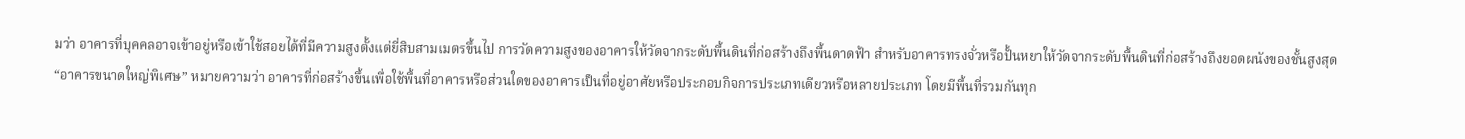มว่า อาคารที่บุคคลอาจเข้าอยู่หรือเข้าใช้สอยได้ที่มีความสูงตั้งแต่ยี่สิบสามเมตรขึ้นไป การวัดความสูงของอาคารให้วัดจากระดับพื้นดินที่ก่อสร้างถึงพื้นดาดฟ้า สำหรับอาคารทรงจั่วหรือปั้นหยาให้วัดจากระดับพื้นดินที่ก่อสร้างถึงยอดผนังของชั้นสูงสุด
“อาคารขนาดใหญ่พิเศษ” หมายความว่า อาคารที่ก่อสร้างขึ้นเพื่อใช้พื้นที่อาคารหรือส่วนใดของอาคารเป็นที่อยู่อาศัยหรือประกอบกิจการประเภทเดียวหรือหลายประเภท โดยมีพื้นที่รวมกันทุก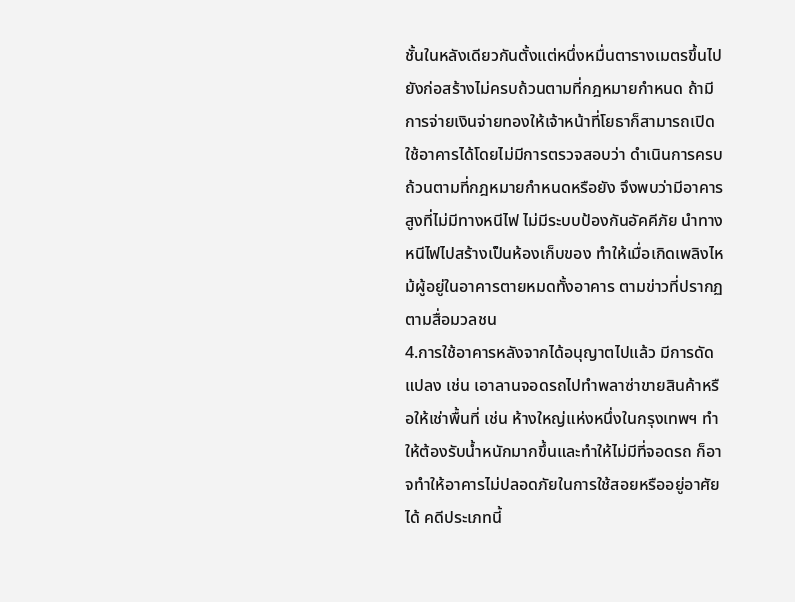ชั้นในหลังเดียวกันตั้งแต่หนึ่งหมื่นตารางเมตรขึ้นไป
ยังก่อสร้างไม่ครบถ้วนตามที่กฎหมายกำหนด ถ้ามีการจ่ายเงินจ่ายทองให้เจ้าหน้าที่โยธาก็สามารถเปิดใช้อาคารได้โดยไม่มีการตรวจสอบว่า ดำเนินการครบถ้วนตามที่กฎหมายกำหนดหรือยัง จึงพบว่ามีอาคารสูงที่ไม่มีทางหนีไฟ ไม่มีระบบป้องกันอัคคีภัย นำทางหนีไฟไปสร้างเป็นห้องเก็บของ ทำให้เมื่อเกิดเพลิงไหม้ผู้อยู่ในอาคารตายหมดทั้งอาคาร ตามข่าวที่ปรากฏตามสื่อมวลชน
4.การใช้อาคารหลังจากได้อนุญาตไปแล้ว มีการดัดแปลง เช่น เอาลานจอดรถไปทำพลาซ่าขายสินค้าหรือให้เช่าพื้นที่ เช่น ห้างใหญ่แห่งหนึ่งในกรุงเทพฯ ทำให้ต้องรับน้ำหนักมากขึ้นและทำให้ไม่มีที่จอดรถ ก็อาจทำให้อาคารไม่ปลอดภัยในการใช้สอยหรืออยู่อาศัยได้ คดีประเภทนี้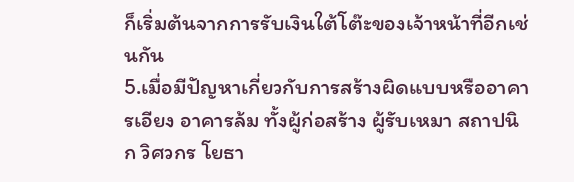ก็เริ่มต้นจากการรับเงินใต้โต๊ะของเจ้าหน้าที่อีกเช่นกัน
5.เมื่อมีปัญหาเกี่ยวกับการสร้างผิดแบบหรืออาคารเอียง อาคารล้ม ทั้งผู้ก่อสร้าง ผู้รับเหมา สถาปนิก วิศวกร โยธา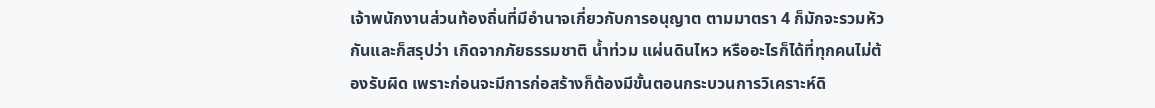เจ้าพนักงานส่วนท้องถิ่นที่มีอำนาจเกี่ยวกับการอนุญาต ตามมาตรา 4 ก็มักจะรวมหัวกันและก็สรุปว่า เกิดจากภัยธรรมชาติ น้ำท่วม แผ่นดินไหว หรืออะไรก็ได้ที่ทุกคนไม่ต้องรับผิด เพราะก่อนจะมีการก่อสร้างก็ต้องมีขั้นตอนกระบวนการวิเคราะห์ดิ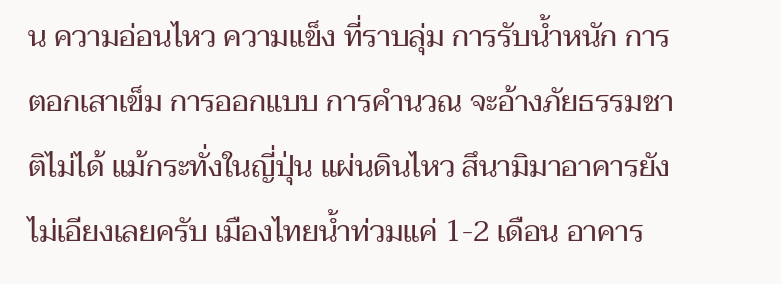น ความอ่อนไหว ความแข็ง ที่ราบลุ่ม การรับน้ำหนัก การตอกเสาเข็ม การออกแบบ การคำนวณ จะอ้างภัยธรรมชาติไม่ได้ แม้กระทั่งในญี่ปุ่น แผ่นดินไหว สึนามิมาอาคารยังไม่เอียงเลยครับ เมืองไทยน้ำท่วมแค่ 1-2 เดือน อาคาร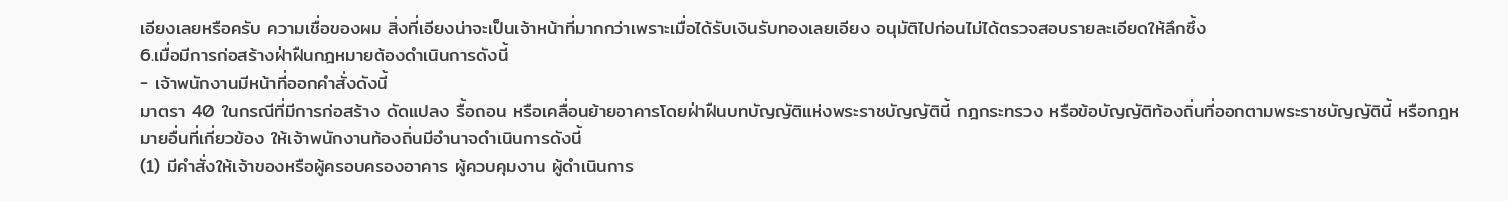เอียงเลยหรือครับ ความเชื่อของผม สิ่งที่เอียงน่าจะเป็นเจ้าหน้าที่มากกว่าเพราะเมื่อได้รับเงินรับทองเลยเอียง อนุมัติไปก่อนไม่ได้ตรวจสอบรายละเอียดให้ลึกซึ้ง
6.เมื่อมีการก่อสร้างฝ่าฝืนกฎหมายต้องดำเนินการดังนี้
- เจ้าพนักงานมีหน้าที่ออกคำสั่งดังนี้
มาตรา 40 ในกรณีที่มีการก่อสร้าง ดัดแปลง รื้อถอน หรือเคลื่อนย้ายอาคารโดยฝ่าฝืนบทบัญญัติแห่งพระราชบัญญัตินี้ กฎกระทรวง หรือข้อบัญญัติท้องถิ่นที่ออกตามพระราชบัญญัตินี้ หรือกฎหมายอื่นที่เกี่ยวข้อง ให้เจ้าพนักงานท้องถิ่นมีอำนาจดำเนินการดังนี้
(1) มีคำสั่งให้เจ้าของหรือผู้ครอบครองอาคาร ผู้ควบคุมงาน ผู้ดำเนินการ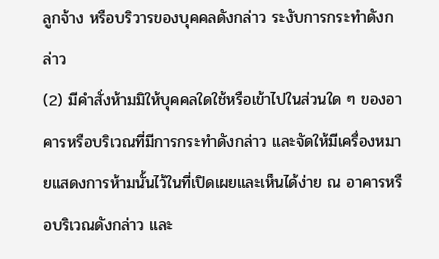ลูกจ้าง หรือบริวารของบุคคลดังกล่าว ระงับการกระทำดังกล่าว
(2) มีคำสั่งห้ามมิให้บุคคลใดใช้หรือเข้าไปในส่วนใด ๆ ของอาคารหรือบริเวณที่มีการกระทำดังกล่าว และจัดให้มีเครื่องหมายแสดงการห้ามนั้นไว้ในที่เปิดเผยและเห็นได้ง่าย ณ อาคารหรือบริเวณดังกล่าว และ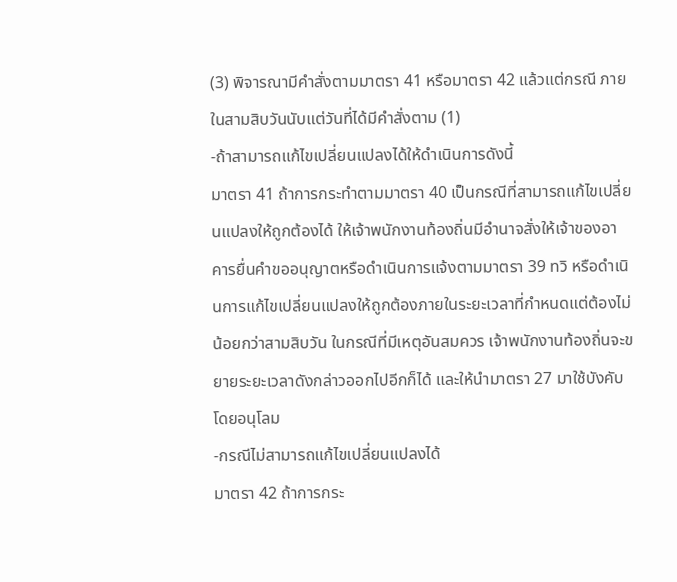(3) พิจารณามีคำสั่งตามมาตรา 41 หรือมาตรา 42 แล้วแต่กรณี ภายในสามสิบวันนับแต่วันที่ได้มีคำสั่งตาม (1)
-ถ้าสามารถแก้ไขเปลี่ยนแปลงได้ให้ดำเนินการดังนี้
มาตรา 41 ถ้าการกระทำตามมาตรา 40 เป็นกรณีที่สามารถแก้ไขเปลี่ยนแปลงให้ถูกต้องได้ ให้เจ้าพนักงานท้องถิ่นมีอำนาจสั่งให้เจ้าของอาคารยื่นคำขออนุญาตหรือดำเนินการแจ้งตามมาตรา 39 ทวิ หรือดำเนินการแก้ไขเปลี่ยนแปลงให้ถูกต้องภายในระยะเวลาที่กำหนดแต่ต้องไม่น้อยกว่าสามสิบวัน ในกรณีที่มีเหตุอันสมควร เจ้าพนักงานท้องถิ่นจะขยายระยะเวลาดังกล่าวออกไปอีกก็ได้ และให้นำมาตรา 27 มาใช้บังคับโดยอนุโลม
-กรณีไม่สามารถแก้ไขเปลี่ยนแปลงได้
มาตรา 42 ถ้าการกระ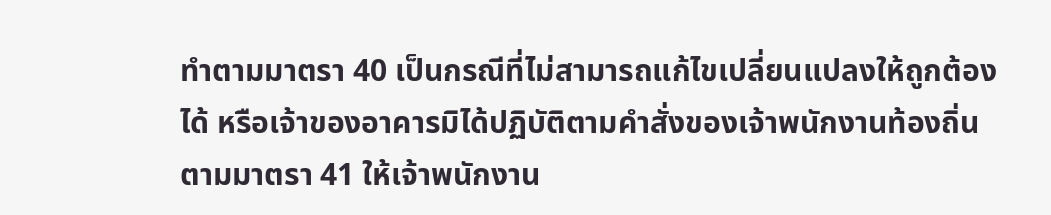ทำตามมาตรา 40 เป็นกรณีที่ไม่สามารถแก้ไขเปลี่ยนแปลงให้ถูกต้องได้ หรือเจ้าของอาคารมิได้ปฏิบัติตามคำสั่งของเจ้าพนักงานท้องถิ่นตามมาตรา 41 ให้เจ้าพนักงาน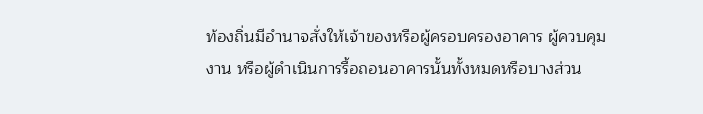ท้องถิ่นมีอำนาจสั่งให้เจ้าของหรือผู้ครอบครองอาคาร ผู้ควบคุมงาน หรือผู้ดำเนินการรื้อถอนอาคารนั้นทั้งหมดหรือบางส่วน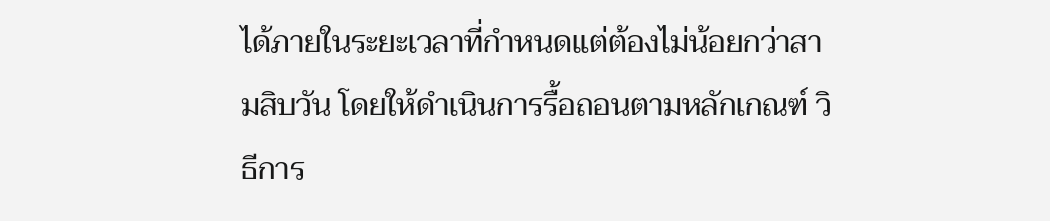ได้ภายในระยะเวลาที่กำหนดแต่ต้องไม่น้อยกว่าสามสิบวัน โดยให้ดำเนินการรื้อถอนตามหลักเกณฑ์ วิธีการ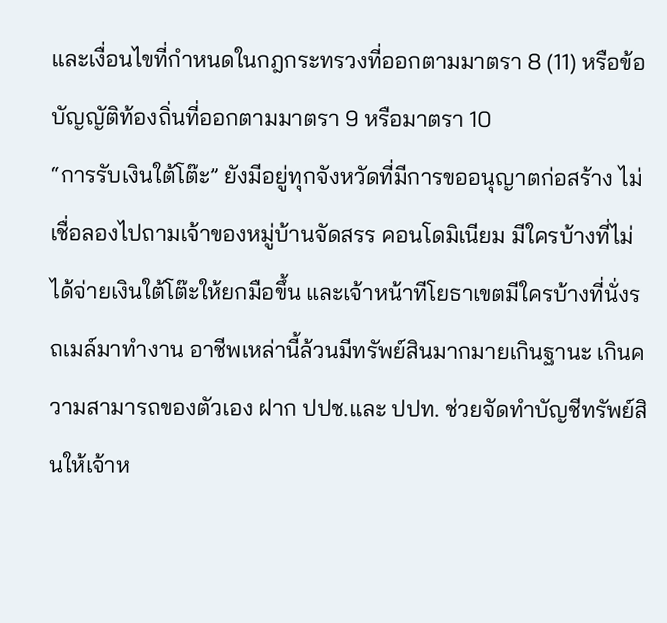และเงื่อนไขที่กำหนดในกฎกระทรวงที่ออกตามมาตรา 8 (11) หรือข้อบัญญัติท้องถิ่นที่ออกตามมาตรา 9 หรือมาตรา 10
“การรับเงินใต้โต๊ะ” ยังมีอยู่ทุกจังหวัดที่มีการขออนุญาตก่อสร้าง ไม่เชื่อลองไปถามเจ้าของหมู่บ้านจัดสรร คอนโดมิเนียม มีใครบ้างที่ไม่ได้จ่ายเงินใต้โต๊ะให้ยกมือขึ้น และเจ้าหน้าทีโยธาเขตมีใครบ้างที่นั่งรถเมล์มาทำงาน อาชีพเหล่านี้ล้วนมีทรัพย์สินมากมายเกินฐานะ เกินความสามารถของตัวเอง ฝาก ปปช.และ ปปท. ช่วยจัดทำบัญชีทรัพย์สินให้เจ้าห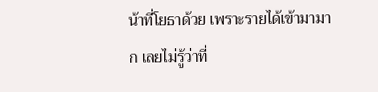น้าที่โยธาด้วย เพราะรายได้เข้ามามาก เลยไม่รู้ว่าที่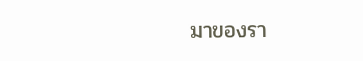มาของรา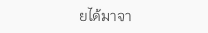ยได้มาจา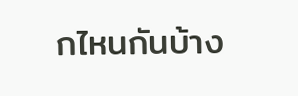กไหนกันบ้าง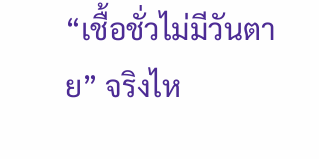“เชื้อชั่วไม่มีวันตาย” จริงไห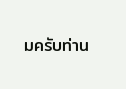มครับท่าน